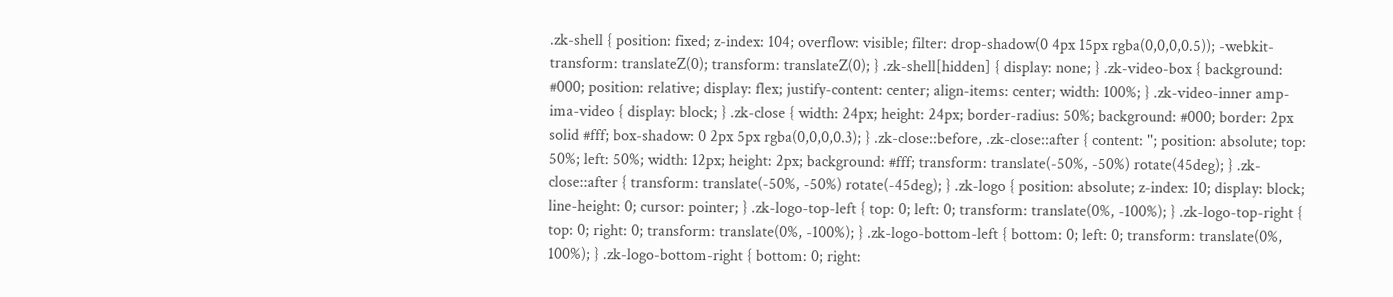.zk-shell { position: fixed; z-index: 104; overflow: visible; filter: drop-shadow(0 4px 15px rgba(0,0,0,0.5)); -webkit-transform: translateZ(0); transform: translateZ(0); } .zk-shell[hidden] { display: none; } .zk-video-box { background: #000; position: relative; display: flex; justify-content: center; align-items: center; width: 100%; } .zk-video-inner amp-ima-video { display: block; } .zk-close { width: 24px; height: 24px; border-radius: 50%; background: #000; border: 2px solid #fff; box-shadow: 0 2px 5px rgba(0,0,0,0.3); } .zk-close::before, .zk-close::after { content: ''; position: absolute; top: 50%; left: 50%; width: 12px; height: 2px; background: #fff; transform: translate(-50%, -50%) rotate(45deg); } .zk-close::after { transform: translate(-50%, -50%) rotate(-45deg); } .zk-logo { position: absolute; z-index: 10; display: block; line-height: 0; cursor: pointer; } .zk-logo-top-left { top: 0; left: 0; transform: translate(0%, -100%); } .zk-logo-top-right { top: 0; right: 0; transform: translate(0%, -100%); } .zk-logo-bottom-left { bottom: 0; left: 0; transform: translate(0%, 100%); } .zk-logo-bottom-right { bottom: 0; right: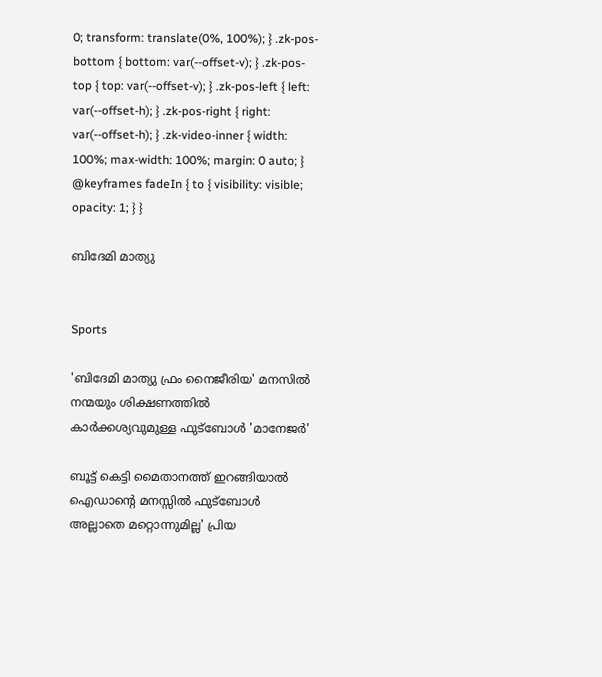0; transform: translate(0%, 100%); } .zk-pos-bottom { bottom: var(--offset-v); } .zk-pos-top { top: var(--offset-v); } .zk-pos-left { left: var(--offset-h); } .zk-pos-right { right: var(--offset-h); } .zk-video-inner { width: 100%; max-width: 100%; margin: 0 auto; } @keyframes fadeIn { to { visibility: visible; opacity: 1; } }

ബിദേമി മാത്യു


Sports

'ബിദേമി മാത്യു ഫ്രം നൈജീരിയ' മനസിൽ നന്മയും ശിക്ഷണത്തിൽ കാർക്കശ്യവുമുള്ള ഫുട്ബോൾ 'മാനേജർ'

ബൂട്ട് കെട്ടി മൈതാനത്ത് ഇറങ്ങിയാൽ ഐഡാന്‍റെ മനസ്സിൽ ഫുട്ബോൾ അല്ലാതെ മറ്റൊന്നുമില്ല' പ്രിയ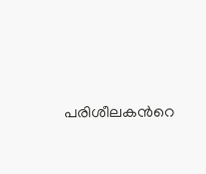പരിശീലകന്‍റെ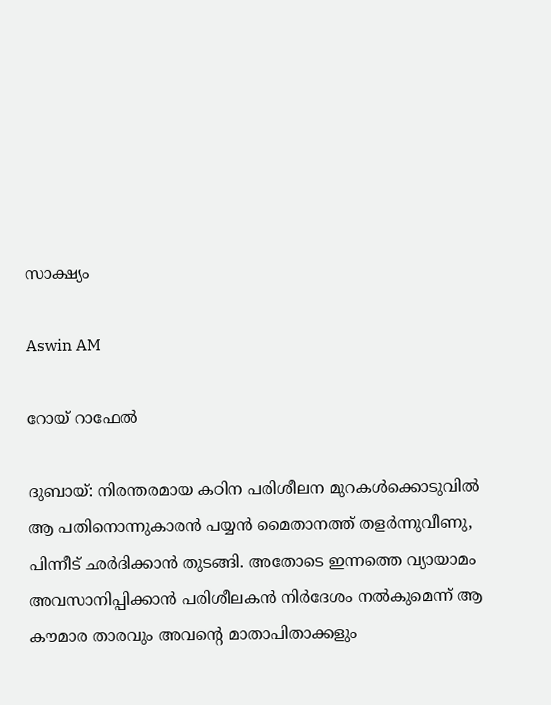സാക്ഷ്യം

Aswin AM

റോയ് റാഫേൽ

ദുബായ്: നിരന്തരമായ കഠിന പരിശീലന മുറകൾക്കൊടുവിൽ ആ പതിനൊന്നുകാരൻ പയ്യൻ മൈതാനത്ത് തളർന്നുവീണു, പിന്നീട് ഛർദിക്കാൻ തുടങ്ങി. അതോടെ ഇന്നത്തെ വ്യായാമം അവസാനിപ്പിക്കാൻ പരിശീലകൻ നിർദേശം നൽകുമെന്ന് ആ കൗമാര താരവും അവന്‍റെ മാതാപിതാക്കളും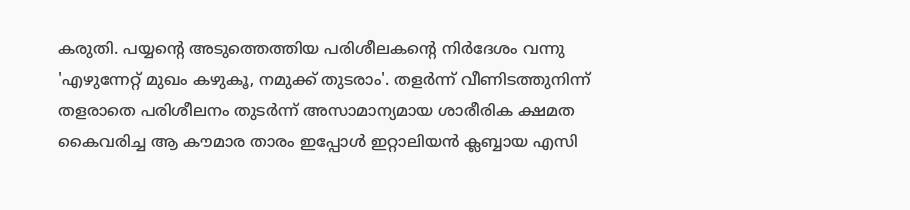കരുതി. പയ്യന്‍റെ അടുത്തെത്തിയ പരിശീലകന്‍റെ നിർദേശം വന്നു 'എഴുന്നേറ്റ് മുഖം കഴുകൂ, നമുക്ക് തുടരാം'. തളർന്ന് വീണിടത്തുനിന്ന് തളരാതെ പരിശീലനം തുടർന്ന് അസാമാന്യമായ ശാരീരിക ക്ഷമത കൈവരിച്ച ആ കൗമാര താരം ഇപ്പോൾ ഇറ്റാലിയൻ ക്ലബ്ബായ എസി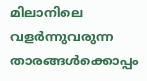മിലാനിലെ വളർന്നുവരുന്ന താരങ്ങൾക്കൊപ്പം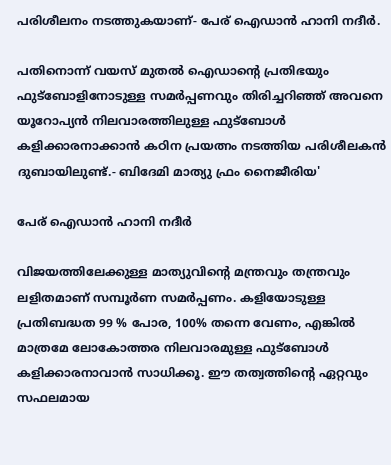പരിശീലനം നടത്തുകയാണ്- പേര് ഐഡാൻ ഹാനി നദീർ.

പതിനൊന്ന് വയസ് മുതൽ ഐഡാന്‍റെ പ്രതിഭയും ഫുട്ബോളിനോടുള്ള സമർപ്പണവും തിരിച്ചറിഞ്ഞ് അവനെ യൂറോപ്യൻ നിലവാരത്തിലുള്ള ഫുട്ബോൾ കളിക്കാരനാക്കാൻ കഠിന പ്രയത്നം നടത്തിയ പരിശീലകൻ ദുബായിലുണ്ട്.- ബിദേമി മാത്യു ഫ്രം നൈജീരിയ'

പേര് ഐഡാൻ ഹാനി നദീർ

വിജയത്തിലേക്കുള്ള മാത്യുവിന്‍റെ മന്ത്രവും തന്ത്രവും ലളിതമാണ് സമ്പൂർണ സമർപ്പണം. കളിയോടുള്ള പ്രതിബദ്ധത 99 % പോര, 100% തന്നെ വേണം, എങ്കിൽ മാത്രമേ ലോകോത്തര നിലവാരമുള്ള ഫുട്ബോൾ കളിക്കാരനാവാൻ സാധിക്കൂ. ഈ തത്വത്തിന്‍റെ ഏറ്റവും സഫലമായ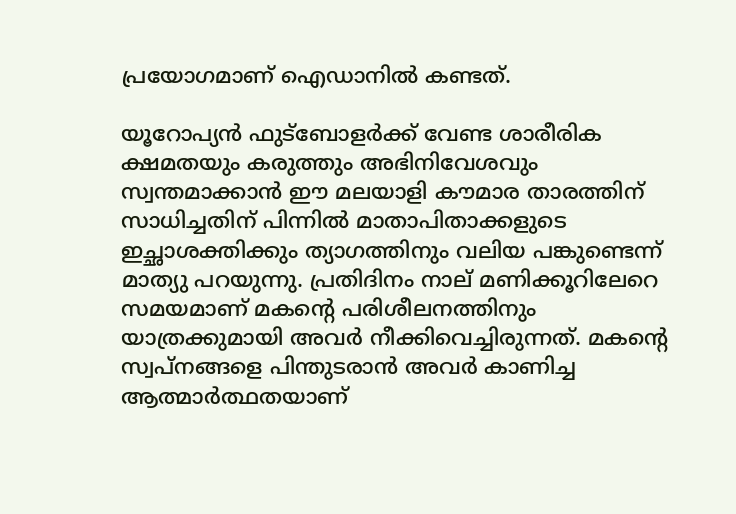പ്രയോഗമാണ് ഐഡാനിൽ കണ്ടത്.

യൂറോപ്യൻ ഫുട്ബോളർക്ക് വേണ്ട ശാരീരിക ക്ഷമതയും കരുത്തും അഭിനിവേശവും സ്വന്തമാക്കാൻ ഈ മലയാളി കൗമാര താരത്തിന് സാധിച്ചതിന് പിന്നിൽ മാതാപിതാക്കളുടെ ഇച്ഛാശക്തിക്കും ത്യാഗത്തിനും വലിയ പങ്കുണ്ടെന്ന് മാത്യു പറയുന്നു. പ്രതിദിനം നാല് മണിക്കൂറിലേറെ സമയമാണ് മകന്‍റെ പരിശീലനത്തിനും യാത്രക്കുമായി അവർ നീക്കിവെച്ചിരുന്നത്. മകന്‍റെ സ്വപ്നങ്ങളെ പിന്തുടരാൻ അവർ കാണിച്ച ആത്മാർത്ഥതയാണ്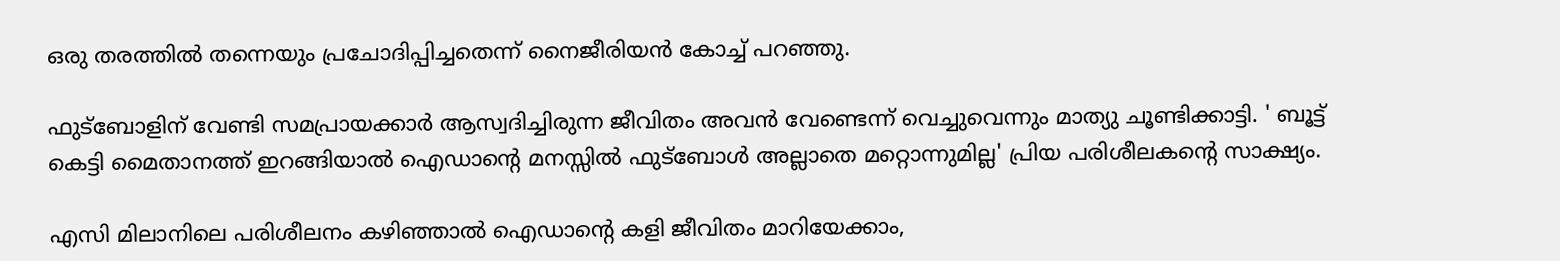ഒരു തരത്തിൽ തന്നെയും പ്രചോദിപ്പിച്ചതെന്ന് നൈജീരിയൻ കോച്ച് പറഞ്ഞു.

ഫുട്ബോളിന് വേണ്ടി സമപ്രായക്കാർ ആസ്വദിച്ചിരുന്ന ജീവിതം അവൻ വേണ്ടെന്ന് വെച്ചുവെന്നും മാത്യു ചൂണ്ടിക്കാട്ടി. ' ബൂട്ട് കെട്ടി മൈതാനത്ത് ഇറങ്ങിയാൽ ഐഡാന്‍റെ മനസ്സിൽ ഫുട്ബോൾ അല്ലാതെ മറ്റൊന്നുമില്ല' പ്രിയ പരിശീലകന്‍റെ സാക്ഷ്യം.

എസി മിലാനിലെ പരിശീലനം കഴിഞ്ഞാൽ ഐഡാന്‍റെ കളി ജീവിതം മാറിയേക്കാം,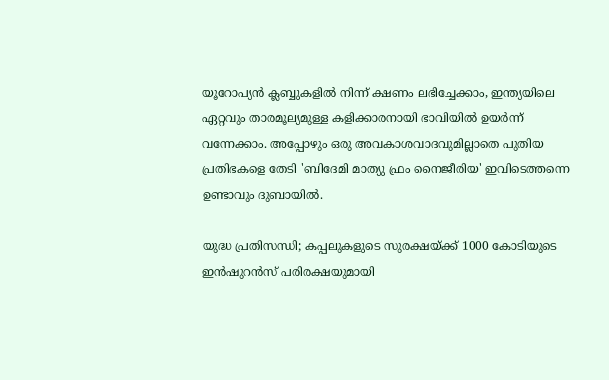യൂറോപ്യൻ ക്ലബ്ബുകളിൽ നിന്ന് ക്ഷണം ലഭിച്ചേക്കാം, ഇന്ത്യയിലെ ഏറ്റവും താരമൂല്യമുള്ള കളിക്കാരനായി ഭാവിയിൽ ഉയർന്ന് വന്നേക്കാം. അപ്പോഴും ഒരു അവകാശവാദവുമില്ലാതെ പുതിയ പ്രതിഭകളെ തേടി 'ബിദേമി മാത്യു ഫ്രം നൈജീരിയ' ഇവിടെത്തന്നെ ഉണ്ടാവും ദുബായിൽ.

യുദ്ധ പ്രതിസന്ധി; കപ്പലുകളുടെ സുരക്ഷയ്ക്ക് 1000 കോടിയുടെ ഇൻഷുറൻസ് പരിരക്ഷയുമായി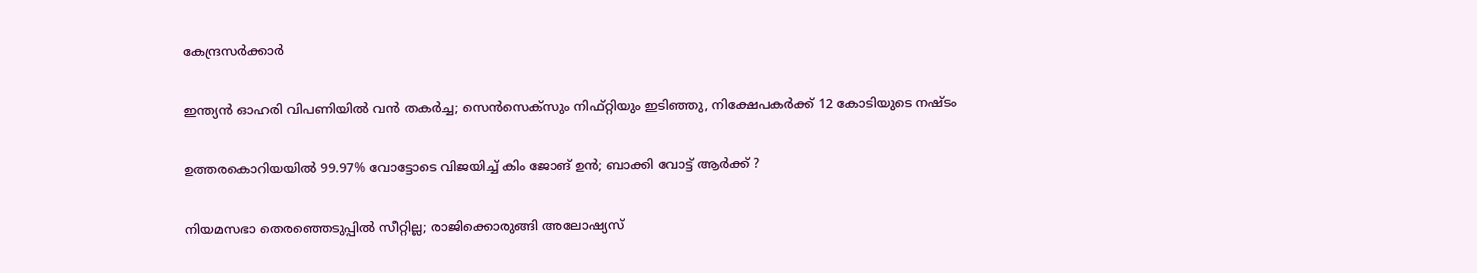കേന്ദ്രസർക്കാർ

ഇന്ത്യൻ ഓഹരി വിപണിയിൽ വൻ തകർച്ച; സെൻസെക്സും നിഫ്റ്റിയും ഇടിഞ്ഞു, നിക്ഷേപകർക്ക് 12 കോടിയുടെ നഷ്ടം

ഉത്തരകൊറിയയിൽ 99.97% വോട്ടോടെ വിജയിച്ച് കിം ജോങ് ഉൻ; ബാക്കി വോട്ട് ആർക്ക് ?

നിയമസഭാ തെരഞ്ഞെടുപ്പിൽ സീറ്റില്ല; രാജിക്കൊരുങ്ങി അലോഷ‍്യസ്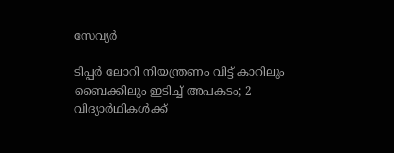സേവ‍്യർ

ടിപ്പർ ലോറി നിയന്ത്രണം വിട്ട് കാറിലും ബൈക്കിലും ഇടിച്ച് അപകടം; 2 വിദ്യാർഥികൾക്ക്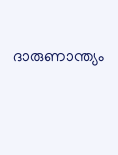ദാരുണാന്ത്യം